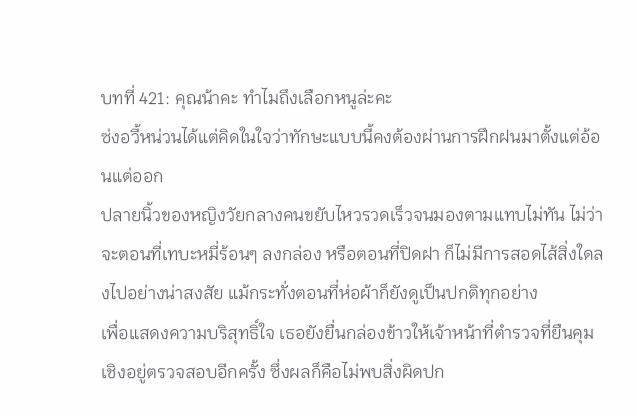บทที่ 421: คุณน้าคะ ทำไมถึงเลือกหนูล่ะคะ
ซ่งอวี้หน่วนได้แต่คิดในใจว่าทักษะแบบนี้คงต้องผ่านการฝึกฝนมาตั้งแต่อ้อนแต่ออก
ปลายนิ้วของหญิงวัยกลางคนขยับไหวรวดเร็วจนมองตามแทบไม่ทัน ไม่ว่าจะตอนที่เทบะหมี่ร้อนๆ ลงกล่อง หรือตอนที่ปิดฝา ก็ไม่มีการสอดไส้สิ่งใดลงไปอย่างน่าสงสัย แม้กระทั่งตอนที่ห่อผ้าก็ยังดูเป็นปกติทุกอย่าง
เพื่อแสดงความบริสุทธิ์ใจ เธอยังยื่นกล่องข้าวให้เจ้าหน้าที่ตำรวจที่ยืนคุมเชิงอยู่ตรวจสอบอีกครั้ง ซึ่งผลก็คือไม่พบสิ่งผิดปก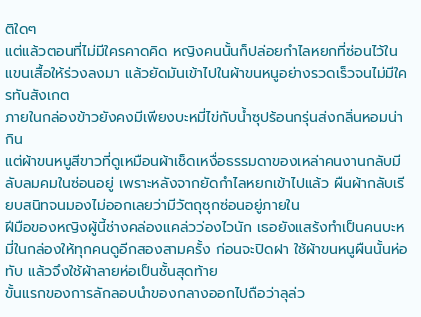ติใดๆ
แต่แล้วตอนที่ไม่มีใครคาดคิด หญิงคนนั้นก็ปล่อยกำไลหยกที่ซ่อนไว้ในแขนเสื้อให้ร่วงลงมา แล้วยัดมันเข้าไปในผ้าขนหนูอย่างรวดเร็วจนไม่มีใครทันสังเกต
ภายในกล่องข้าวยังคงมีเพียงบะหมี่ไข่กับน้ำซุปร้อนกรุ่นส่งกลิ่นหอมน่ากิน
แต่ผ้าขนหนูสีขาวที่ดูเหมือนผ้าเช็ดเหงื่อธรรมดาของเหล่าคนงานกลับมีลับลมคมในซ่อนอยู่ เพราะหลังจากยัดกำไลหยกเข้าไปแล้ว ผืนผ้ากลับเรียบสนิทจนมองไม่ออกเลยว่ามีวัตถุซุกซ่อนอยู่ภายใน
ฝีมือของหญิงผู้นี้ช่างคล่องแคล่วว่องไวนัก เธอยังแสร้งทำเป็นคนบะหมี่ในกล่องให้ทุกคนดูอีกสองสามครั้ง ก่อนจะปิดฝา ใช้ผ้าขนหนูผืนนั้นห่อทับ แล้วจึงใช้ผ้าลายห่อเป็นชั้นสุดท้าย
ขั้นแรกของการลักลอบนำของกลางออกไปถือว่าลุล่ว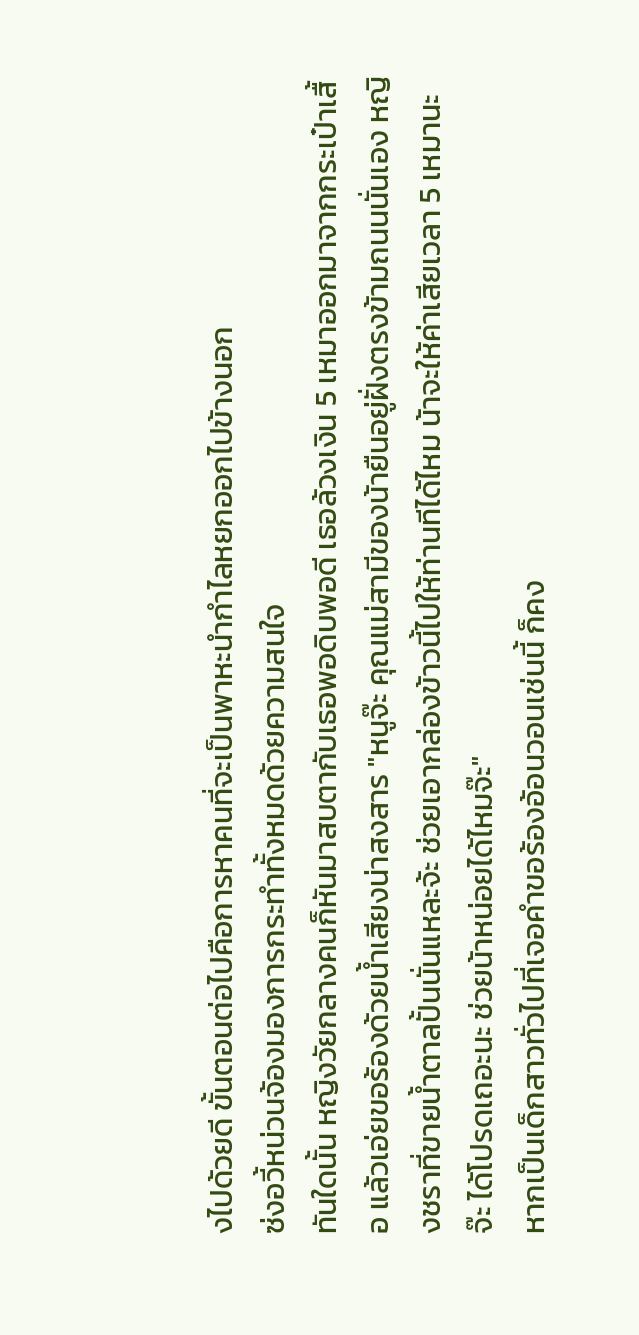งไปด้วยดี ขั้นตอนต่อไปคือการหาคนที่จะเป็นพาหะนำกำไลหยกออกไปข้างนอก
ซ่งอวี้หน่วนจ้องมองการกระทำทั้งหมดด้วยความสนใจ
ทันใดนั้น หญิงวัยกลางคนก็หันมาสบตากับเธอพอดิบพอดี เธอล้วงเงิน 5 เหมาออกมาจากกระเป๋าเสื้อ แล้วเอ่ยขอร้องด้วยน้ำเสียงน่าสงสาร "หนูจ๊ะ คุณแม่สามีของน้ายืนอยู่ฝั่งตรงข้ามถนนนั่นเอง หญิงชราที่ขายน้ำตาลปั้นนั่นแหละจ้ะ ช่วยเอากล่องข้าวนี้ไปให้ท่านทีได้ไหม น้าจะให้ค่าเสียเวลา 5 เหมานะจ๊ะ ได้โปรดเถอะนะ ช่วยน้าหน่อยได้ไหมจ๊ะ"
หากเป็นเด็กสาวทั่วไปที่เจอคำขอร้องอ้อนวอนเช่นนี้ ก็คง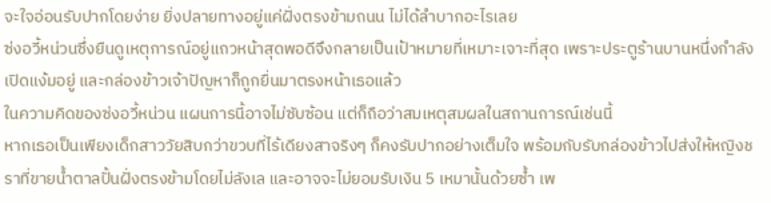จะใจอ่อนรับปากโดยง่าย ยิ่งปลายทางอยู่แค่ฝั่งตรงข้ามถนน ไม่ได้ลำบากอะไรเลย
ซ่งอวี้หน่วนซึ่งยืนดูเหตุการณ์อยู่แถวหน้าสุดพอดีจึงกลายเป็นเป้าหมายที่เหมาะเจาะที่สุด เพราะประตูร้านบานหนึ่งกำลังเปิดแง้มอยู่ และกล่องข้าวเจ้าปัญหาก็ถูกยื่นมาตรงหน้าเธอแล้ว
ในความคิดของซ่งอวี้หน่วน แผนการนี้อาจไม่ซับซ้อน แต่ก็ถือว่าสมเหตุสมผลในสถานการณ์เช่นนี้
หากเธอเป็นเพียงเด็กสาววัยสิบกว่าขวบที่ไร้เดียงสาจริงๆ ก็คงรับปากอย่างเต็มใจ พร้อมกับรับกล่องข้าวไปส่งให้หญิงชราที่ขายน้ำตาลปั้นฝั่งตรงข้ามโดยไม่ลังเล และอาจจะไม่ยอมรับเงิน 5 เหมานั้นด้วยซ้ำ เพ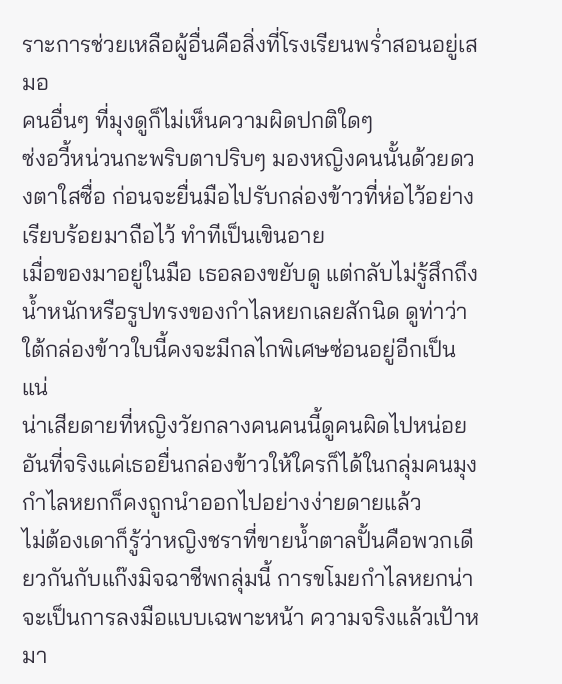ราะการช่วยเหลือผู้อื่นคือสิ่งที่โรงเรียนพร่ำสอนอยู่เสมอ
คนอื่นๆ ที่มุงดูก็ไม่เห็นความผิดปกติใดๆ
ซ่งอวี้หน่วนกะพริบตาปริบๆ มองหญิงคนนั้นด้วยดวงตาใสซื่อ ก่อนจะยื่นมือไปรับกล่องข้าวที่ห่อไว้อย่างเรียบร้อยมาถือไว้ ทำทีเป็นเขินอาย
เมื่อของมาอยู่ในมือ เธอลองขยับดู แต่กลับไม่รู้สึกถึงน้ำหนักหรือรูปทรงของกำไลหยกเลยสักนิด ดูท่าว่าใต้กล่องข้าวใบนี้คงจะมีกลไกพิเศษซ่อนอยู่อีกเป็นแน่
น่าเสียดายที่หญิงวัยกลางคนคนนี้ดูคนผิดไปหน่อย อันที่จริงแค่เธอยื่นกล่องข้าวให้ใครก็ได้ในกลุ่มคนมุง กำไลหยกก็คงถูกนำออกไปอย่างง่ายดายแล้ว
ไม่ต้องเดาก็รู้ว่าหญิงชราที่ขายน้ำตาลปั้นคือพวกเดียวกันกับแก๊งมิจฉาชีพกลุ่มนี้ การขโมยกำไลหยกน่าจะเป็นการลงมือแบบเฉพาะหน้า ความจริงแล้วเป้าหมา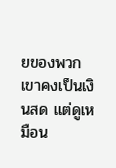ยของพวกเขาคงเป็นเงินสด แต่ดูเหมือน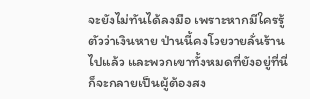จะยังไม่ทันได้ลงมือ เพราะหากมีใครรู้ตัวว่าเงินหาย ป่านนี้คงโวยวายลั่นร้านไปแล้ว และพวกเขาทั้งหมดที่ยังอยู่ที่นี่ก็จะกลายเป็นผู้ต้องสง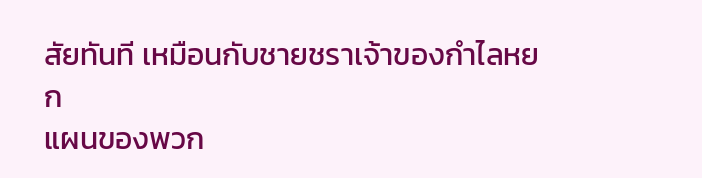สัยทันที เหมือนกับชายชราเจ้าของกำไลหยก
แผนของพวก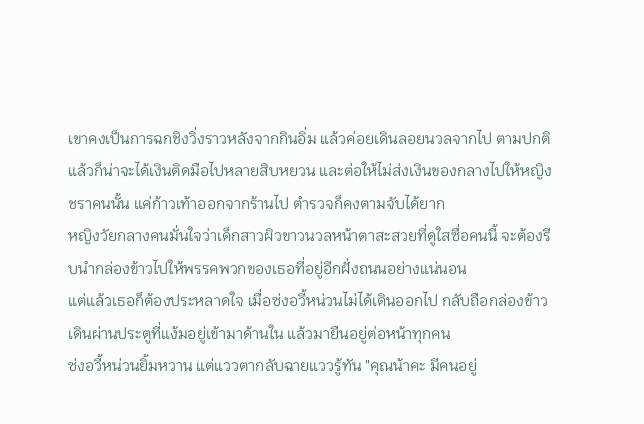เขาคงเป็นการฉกชิงวิ่งราวหลังจากกินอิ่ม แล้วค่อยเดินลอยนวลจากไป ตามปกติแล้วก็น่าจะได้เงินติดมือไปหลายสิบหยวน และต่อให้ไม่ส่งเงินของกลางไปให้หญิงชราคนนั้น แค่ก้าวเท้าออกจากร้านไป ตำรวจก็คงตามจับได้ยาก
หญิงวัยกลางคนมั่นใจว่าเด็กสาวผิวขาวนวลหน้าตาสะสวยที่ดูใสซื่อคนนี้ จะต้องรีบนำกล่องข้าวไปให้พรรคพวกของเธอที่อยู่อีกฝั่งถนนอย่างแน่นอน
แต่แล้วเธอก็ต้องประหลาดใจ เมื่อซ่งอวี้หน่วนไม่ได้เดินออกไป กลับถือกล่องข้าวเดินผ่านประตูที่แง้มอยู่เข้ามาด้านใน แล้วมายืนอยู่ต่อหน้าทุกคน
ซ่งอวี้หน่วนยิ้มหวาน แต่แววตากลับฉายแววรู้ทัน "คุณน้าคะ มีคนอยู่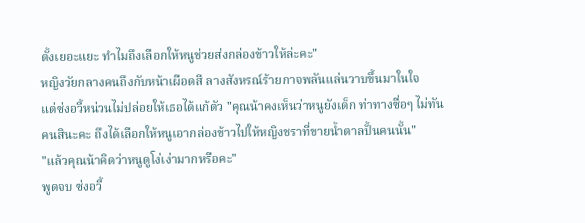ตั้งเยอะแยะ ทำไมถึงเลือกให้หนูช่วยส่งกล่องข้าวให้ล่ะคะ"
หญิงวัยกลางคนถึงกับหน้าเผือดสี ลางสังหรณ์ร้ายกาจพลันแล่นวาบขึ้นมาในใจ
แต่ซ่งอวี้หน่วนไม่ปล่อยให้เธอได้แก้ตัว "คุณน้าคงเห็นว่าหนูยังเด็ก ท่าทางซื่อๆ ไม่ทันคนสินะคะ ถึงได้เลือกให้หนูเอากล่องข้าวไปให้หญิงชราที่ขายน้ำตาลปั้นคนนั้น"
"แล้วคุณน้าคิดว่าหนูดูโง่เง่ามากหรือคะ"
พูดจบ ซ่งอวี้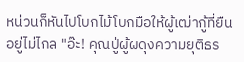หน่วนก็หันไปโบกไม้โบกมือให้ผู้เฒ่ากู้ที่ยืนอยู่ไม่ไกล "อ๊ะ! คุณปู่ผู้ผดุงความยุติธร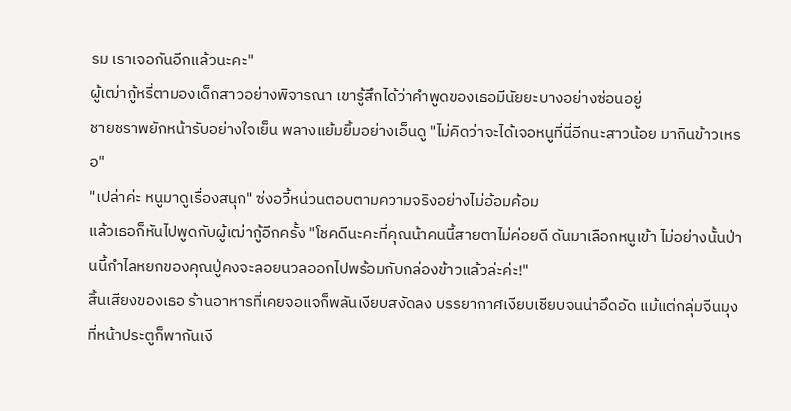รม เราเจอกันอีกแล้วนะคะ"
ผู้เฒ่ากู้หรี่ตามองเด็กสาวอย่างพิจารณา เขารู้สึกได้ว่าคำพูดของเธอมีนัยยะบางอย่างซ่อนอยู่
ชายชราพยักหน้ารับอย่างใจเย็น พลางแย้มยิ้มอย่างเอ็นดู "ไม่คิดว่าจะได้เจอหนูที่นี่อีกนะสาวน้อย มากินข้าวเหรอ"
"เปล่าค่ะ หนูมาดูเรื่องสนุก" ซ่งอวี้หน่วนตอบตามความจริงอย่างไม่อ้อมค้อม
แล้วเธอก็หันไปพูดกับผู้เฒ่ากู้อีกครั้ง "โชคดีนะคะที่คุณน้าคนนี้สายตาไม่ค่อยดี ดันมาเลือกหนูเข้า ไม่อย่างนั้นป่านนี้กำไลหยกของคุณปู่คงจะลอยนวลออกไปพร้อมกับกล่องข้าวแล้วล่ะค่ะ!"
สิ้นเสียงของเธอ ร้านอาหารที่เคยจอแจก็พลันเงียบสงัดลง บรรยากาศเงียบเชียบจนน่าอึดอัด แม้แต่กลุ่มจีนมุงที่หน้าประตูก็พากันเงี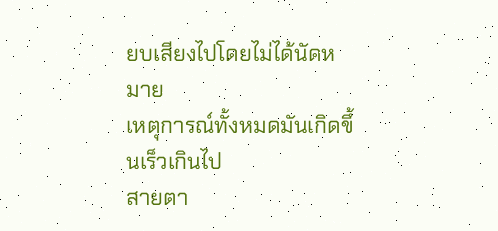ยบเสียงไปโดยไม่ได้นัดหมาย
เหตุการณ์ทั้งหมดมันเกิดขึ้นเร็วเกินไป
สายตา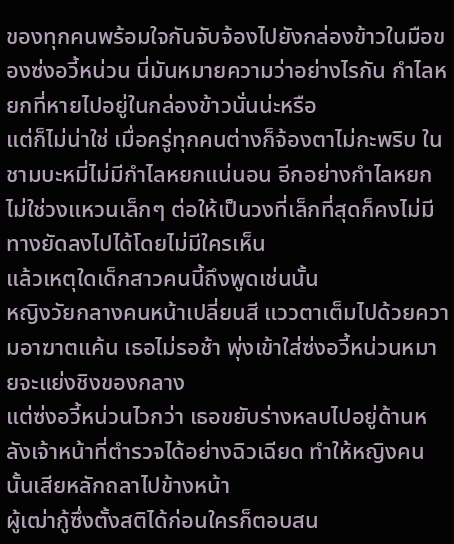ของทุกคนพร้อมใจกันจับจ้องไปยังกล่องข้าวในมือของซ่งอวี้หน่วน นี่มันหมายความว่าอย่างไรกัน กำไลหยกที่หายไปอยู่ในกล่องข้าวนั่นน่ะหรือ
แต่ก็ไม่น่าใช่ เมื่อครู่ทุกคนต่างก็จ้องตาไม่กะพริบ ในชามบะหมี่ไม่มีกำไลหยกแน่นอน อีกอย่างกำไลหยกไม่ใช่วงแหวนเล็กๆ ต่อให้เป็นวงที่เล็กที่สุดก็คงไม่มีทางยัดลงไปได้โดยไม่มีใครเห็น
แล้วเหตุใดเด็กสาวคนนี้ถึงพูดเช่นนั้น
หญิงวัยกลางคนหน้าเปลี่ยนสี แววตาเต็มไปด้วยความอาฆาตแค้น เธอไม่รอช้า พุ่งเข้าใส่ซ่งอวี้หน่วนหมายจะแย่งชิงของกลาง
แต่ซ่งอวี้หน่วนไวกว่า เธอขยับร่างหลบไปอยู่ด้านหลังเจ้าหน้าที่ตำรวจได้อย่างฉิวเฉียด ทำให้หญิงคนนั้นเสียหลักถลาไปข้างหน้า
ผู้เฒ่ากู้ซึ่งตั้งสติได้ก่อนใครก็ตอบสน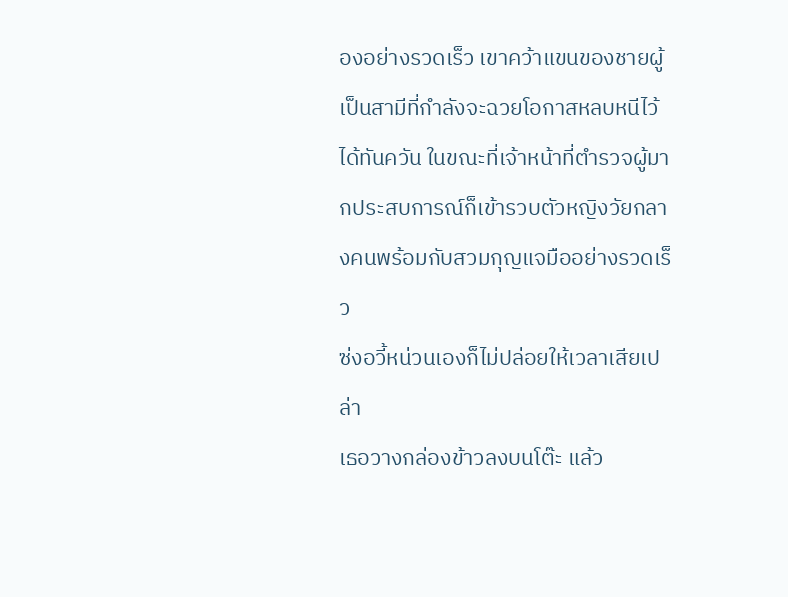องอย่างรวดเร็ว เขาคว้าแขนของชายผู้เป็นสามีที่กำลังจะฉวยโอกาสหลบหนีไว้ได้ทันควัน ในขณะที่เจ้าหน้าที่ตำรวจผู้มากประสบการณ์ก็เข้ารวบตัวหญิงวัยกลางคนพร้อมกับสวมกุญแจมืออย่างรวดเร็ว
ซ่งอวี้หน่วนเองก็ไม่ปล่อยให้เวลาเสียเปล่า
เธอวางกล่องข้าวลงบนโต๊ะ แล้ว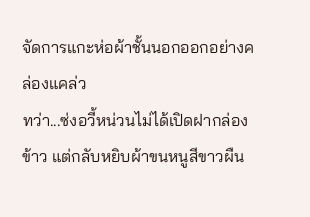จัดการแกะห่อผ้าชั้นนอกออกอย่างคล่องแคล่ว
ทว่า...ซ่งอวี้หน่วนไม่ได้เปิดฝากล่องข้าว แต่กลับหยิบผ้าขนหนูสีขาวผืน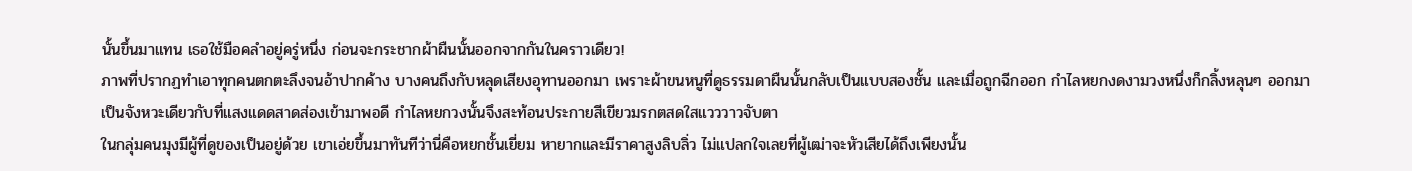นั้นขึ้นมาแทน เธอใช้มือคลำอยู่ครู่หนึ่ง ก่อนจะกระชากผ้าผืนนั้นออกจากกันในคราวเดียว!
ภาพที่ปรากฏทำเอาทุกคนตกตะลึงจนอ้าปากค้าง บางคนถึงกับหลุดเสียงอุทานออกมา เพราะผ้าขนหนูที่ดูธรรมดาผืนนั้นกลับเป็นแบบสองชั้น และเมื่อถูกฉีกออก กำไลหยกงดงามวงหนึ่งก็กลิ้งหลุนๆ ออกมา
เป็นจังหวะเดียวกับที่แสงแดดสาดส่องเข้ามาพอดี กำไลหยกวงนั้นจึงสะท้อนประกายสีเขียวมรกตสดใสแวววาวจับตา
ในกลุ่มคนมุงมีผู้ที่ดูของเป็นอยู่ด้วย เขาเอ่ยขึ้นมาทันทีว่านี่คือหยกชั้นเยี่ยม หายากและมีราคาสูงลิบลิ่ว ไม่แปลกใจเลยที่ผู้เฒ่าจะหัวเสียได้ถึงเพียงนั้น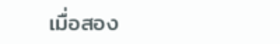เมื่อสอง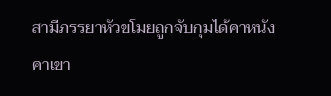สามีภรรยาหัวขโมยถูกจับกุมได้คาหนังคาเขา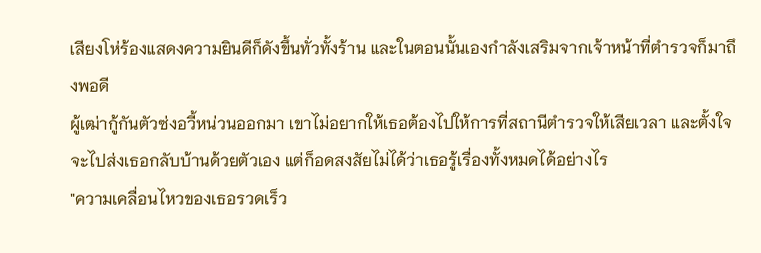เสียงโห่ร้องแสดงความยินดีก็ดังขึ้นทั่วทั้งร้าน และในตอนนั้นเองกำลังเสริมจากเจ้าหน้าที่ตำรวจก็มาถึงพอดี
ผู้เฒ่ากู้กันตัวซ่งอวี้หน่วนออกมา เขาไม่อยากให้เธอต้องไปให้การที่สถานีตำรวจให้เสียเวลา และตั้งใจจะไปส่งเธอกลับบ้านด้วยตัวเอง แต่ก็อดสงสัยไม่ได้ว่าเธอรู้เรื่องทั้งหมดได้อย่างไร
"ความเคลื่อนไหวของเธอรวดเร็ว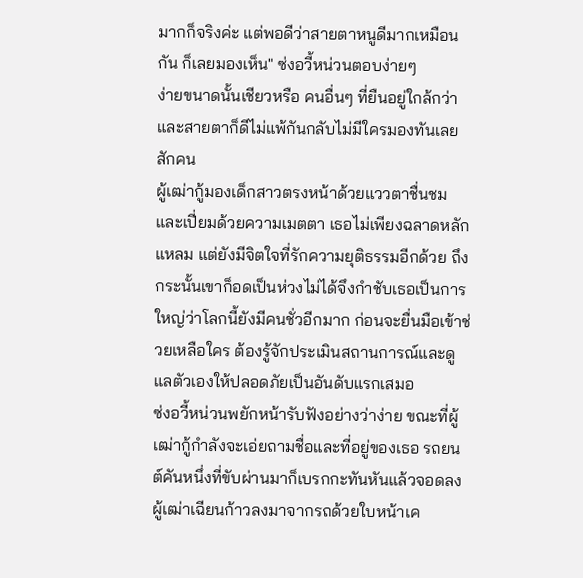มากก็จริงค่ะ แต่พอดีว่าสายตาหนูดีมากเหมือนกัน ก็เลยมองเห็น" ซ่งอวี้หน่วนตอบง่ายๆ
ง่ายขนาดนั้นเชียวหรือ คนอื่นๆ ที่ยืนอยู่ใกล้กว่าและสายตาก็ดีไม่แพ้กันกลับไม่มีใครมองทันเลยสักคน
ผู้เฒ่ากู้มองเด็กสาวตรงหน้าด้วยแววตาชื่นชมและเปี่ยมด้วยความเมตตา เธอไม่เพียงฉลาดหลักแหลม แต่ยังมีจิตใจที่รักความยุติธรรมอีกด้วย ถึงกระนั้นเขาก็อดเป็นห่วงไม่ได้จึงกำชับเธอเป็นการใหญ่ว่าโลกนี้ยังมีคนชั่วอีกมาก ก่อนจะยื่นมือเข้าช่วยเหลือใคร ต้องรู้จักประเมินสถานการณ์และดูแลตัวเองให้ปลอดภัยเป็นอันดับแรกเสมอ
ซ่งอวี้หน่วนพยักหน้ารับฟังอย่างว่าง่าย ขณะที่ผู้เฒ่ากู้กำลังจะเอ่ยถามชื่อและที่อยู่ของเธอ รถยนต์คันหนึ่งที่ขับผ่านมาก็เบรกกะทันหันแล้วจอดลง
ผู้เฒ่าเฉียนก้าวลงมาจากรถด้วยใบหน้าเค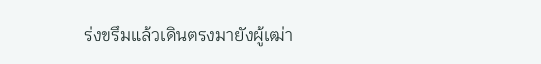ร่งขรึมแล้วเดินตรงมายังผู้เฒ่า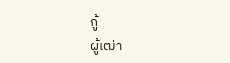กู้
ผู้เฒ่า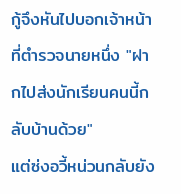กู้จึงหันไปบอกเจ้าหน้าที่ตำรวจนายหนึ่ง "ฝากไปส่งนักเรียนคนนี้กลับบ้านด้วย"
แต่ซ่งอวี้หน่วนกลับยัง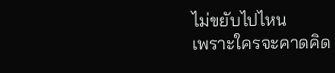ไม่ขยับไปไหน
เพราะใครจะคาดคิด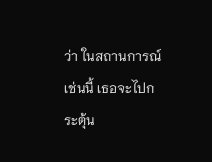ว่า ในสถานการณ์เช่นนี้ เธอจะไปกระตุ้น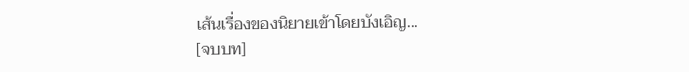เส้นเรื่องของนิยายเข้าโดยบังเอิญ...
[จบบท]